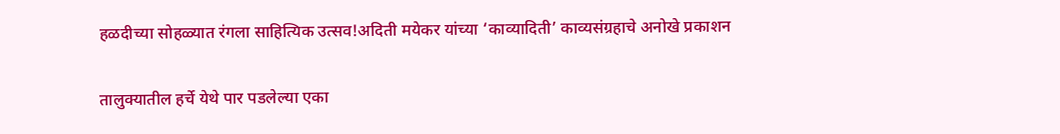हळदीच्या सोहळ्यात रंगला साहित्यिक उत्सव!अदिती मयेकर यांच्या ‘काव्यादिती’ काव्यसंग्रहाचे अनोखे प्रकाशन


तालुक्यातील हर्चे येथे पार पडलेल्या एका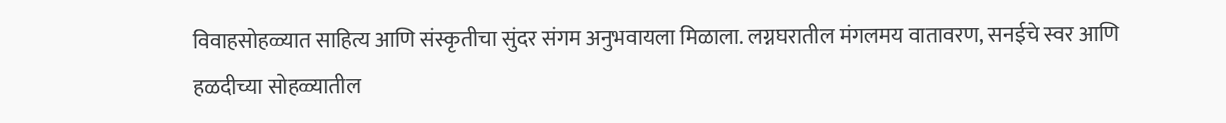विवाहसोहळ्यात साहित्य आणि संस्कृतीचा सुंदर संगम अनुभवायला मिळाला. लग्नघरातील मंगलमय वातावरण, सनईचे स्वर आणि हळदीच्या सोहळ्यातील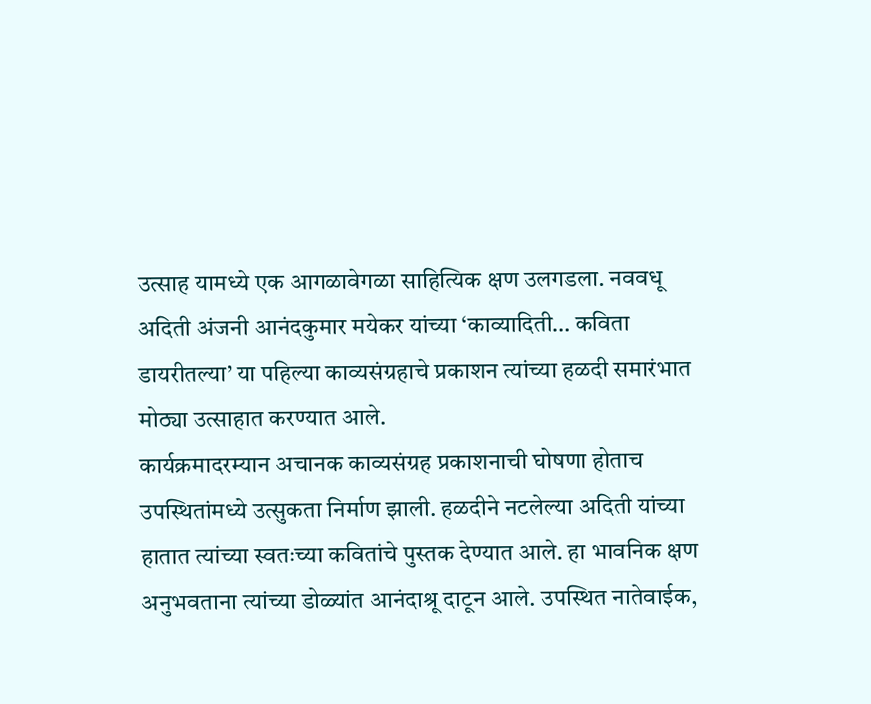उत्साह यामध्ये एक आगळावेगळा साहित्यिक क्षण उलगडला. नववधू अदिती अंजनी आनंदकुमार मयेकर यांच्या ‘काव्यादिती… कविता डायरीतल्या’ या पहिल्या काव्यसंग्रहाचे प्रकाशन त्यांच्या हळदी समारंभात मोठ्या उत्साहात करण्यात आले.
कार्यक्रमादरम्यान अचानक काव्यसंग्रह प्रकाशनाची घोषणा होताच उपस्थितांमध्ये उत्सुकता निर्माण झाली. हळदीने नटलेल्या अदिती यांच्या हातात त्यांच्या स्वतःच्या कवितांचे पुस्तक देण्यात आले. हा भावनिक क्षण अनुभवताना त्यांच्या डोळ्यांत आनंदाश्रू दाटून आले. उपस्थित नातेवाईक,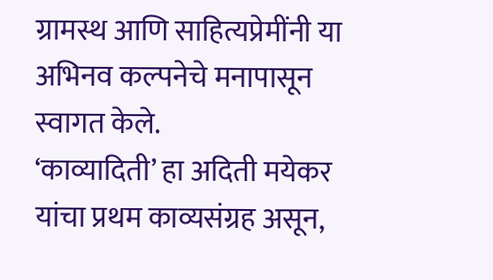ग्रामस्थ आणि साहित्यप्रेमींनी या अभिनव कल्पनेचे मनापासून स्वागत केले.
‘काव्यादिती’ हा अदिती मयेकर यांचा प्रथम काव्यसंग्रह असून,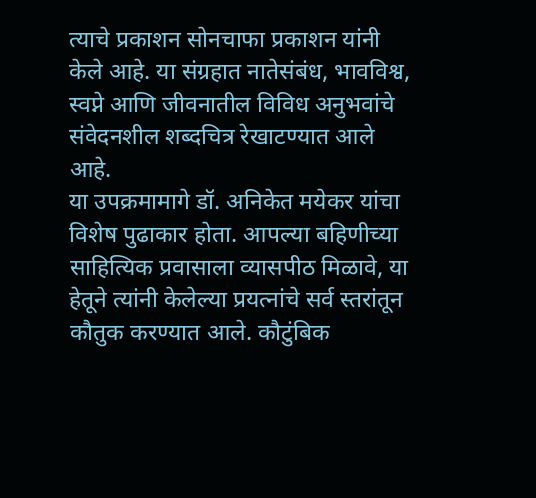त्याचे प्रकाशन सोनचाफा प्रकाशन यांनी केले आहे. या संग्रहात नातेसंबंध, भावविश्व, स्वप्ने आणि जीवनातील विविध अनुभवांचे संवेदनशील शब्दचित्र रेखाटण्यात आले आहे.
या उपक्रमामागे डॉ. अनिकेत मयेकर यांचा विशेष पुढाकार होता. आपल्या बहिणीच्या साहित्यिक प्रवासाला व्यासपीठ मिळावे, या हेतूने त्यांनी केलेल्या प्रयत्नांचे सर्व स्तरांतून कौतुक करण्यात आले. कौटुंबिक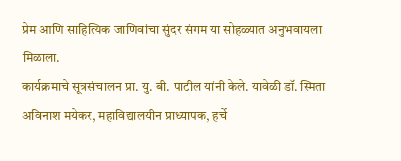प्रेम आणि साहित्यिक जाणिवांचा सुंदर संगम या सोहळ्यात अनुभवायला मिळाला.
कार्यक्रमाचे सूत्रसंचालन प्रा. यु. बी. पाटील यांनी केले. यावेळी डॉ. स्मिता अविनाश मयेकर, महाविद्यालयीन प्राध्यापक, हर्चे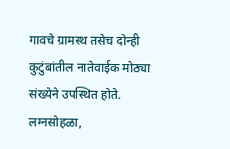गावचे ग्रामस्थ तसेच दोन्ही कुटुंबांतील नातेवाईक मोठ्या संख्येने उपस्थित होते.
लग्नसोहळा,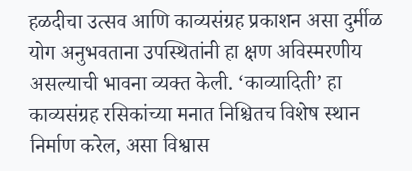हळदीचा उत्सव आणि काव्यसंग्रह प्रकाशन असा दुर्मीळ योग अनुभवताना उपस्थितांनी हा क्षण अविस्मरणीय असल्याची भावना व्यक्त केली. ‘काव्यादिती’ हा काव्यसंग्रह रसिकांच्या मनात निश्चितच विशेष स्थान निर्माण करेल, असा विश्वास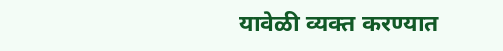यावेळी व्यक्त करण्यात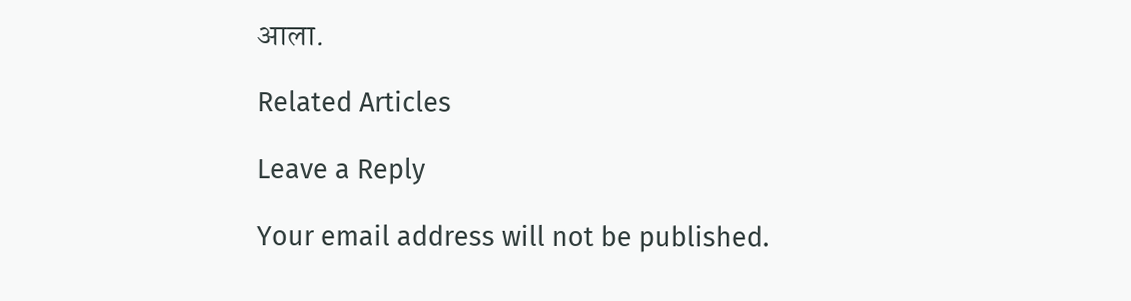आला.

Related Articles

Leave a Reply

Your email address will not be published.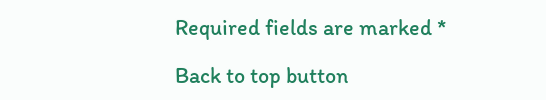Required fields are marked *

Back to top button